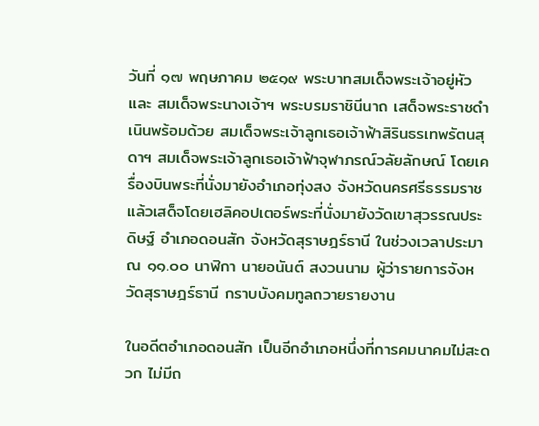วันที่ ๑๗ พฤษภาคม ๒๕๑๙ พระบาทสมเด็จพระเจ้าอยู่หัว และ สมเด็จพระนางเจ้าฯ พระบรมราชินีนาถ เสด็จพระราชดำเนินพร้อมด้วย สมเด็จพระเจ้าลูกเธอเจ้าฟ้าสิรินธรเทพรัตนสุดาฯ สมเด็จพระเจ้าลูกเธอเจ้าฟ้าจุฬาภรณ์วลัยลักษณ์ โดยเครื่องบินพระที่นั่งมายังอำเภอทุ่งสง จังหวัดนครศรีธรรมราชแล้วเสด็จโดยเฮลิคอปเตอร์พระที่นั่งมายังวัดเขาสุวรรณประดิษฐ์ อำเภอดอนสัก จังหวัดสุราษฎร์ธานี ในช่วงเวลาประมาณ ๑๑.๐๐ นาฬิกา นายอนันต์ สงวนนาม ผู้ว่ารายการจังหวัดสุราษฎร์ธานี กราบบังคมทูลถวายรายงาน

ในอดีตอำเภอดอนสัก เป็นอีกอำเภอหนึ่งที่การคมนาคมไม่สะดวก ไม่มีถ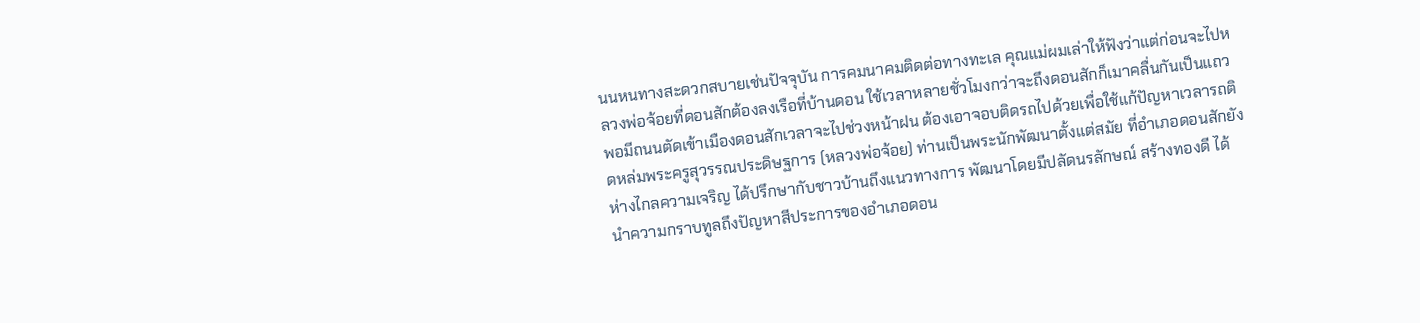นนหนทางสะดวกสบายเช่นปัจจุบัน การคมนาคมติดต่อทางทะเล คุณแม่ผมเล่าให้ฟังว่าแต่ก่อนจะไปหลวงพ่อจ้อยที่ดอนสักต้องลงเรือที่บ้านดอน ใช้เวลาหลายชั่วโมงกว่าจะถึงดอนสักก็เมาคลื่นกันเป็นแถว พอมีถนนตัดเข้าเมืองดอนสักเวลาจะไปช่วงหน้าฝน ต้องเอาจอบติดรถไปด้วยเพื่อใช้แก้ปัญหาเวลารถติดหล่มพระครูสุวรรณประดิษฐการ (หลวงพ่อจ้อย) ท่านเป็นพระนักพัฒนาตั้งแต่สมัย ที่อำเภอดอนสักยังห่างไกลความเจริญ ได้ปรึกษากับชาวบ้านถึงแนวทางการ พัฒนาโดยมีปลัดนรลักษณ์ สร้างทองดี ได้นำความกราบทูลถึงปัญหาสีประการของอำเภอดอน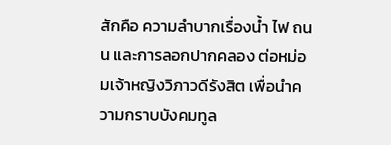สักคือ ความลำบากเรื่องน้ำ ไฟ ถนน และการลอกปากคลอง ต่อหม่อมเจ้าหญิงวิภาวดีรังสิต เพื่อนำความกราบบังคมทูล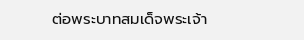ต่อพระบาทสมเด็จพระเจ้า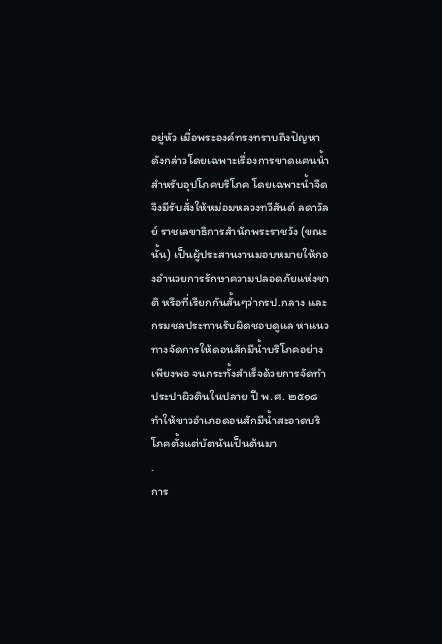อยู่หัว เมื่อพระองค์ทรงทราบถึงปัญหาดังกล่าวโดยเฉพาะเรื่องการขาดแคนน้ำสำหรับอุปโภคบริโภค โดยเฉพาะน้ำจืด จึงมีรับสั่งให้หม่อมหลวงทวีสันต์ ลดาวัลย์ ราชเลขาธิการสำนักพระราชวัง (ขณะนั้น) เป็นผู้ประสานงานมอบหมายให้กองอำนวยการรักษาความปลอดภัยแห่งชาติ หรือที่เรียกกันสั้นๆว่ากรป.กลาง และกรมชลประทานรับผิดชอบดูแล หาแนวทางจัดการให้ดอนสักมีน้ำบริโภคอย่างเพียงพอ จนกระทั้งสำเร็จด้วยการจัดทำประปาผิวตินในปลาย ปี พ.ศ. ๒๕๑๘ ทำให้ขาวอำเภอดอนสักมีน้ำสะอาดบริโภคตั้งแต่บัตนันเป็นต้นมา
.
การ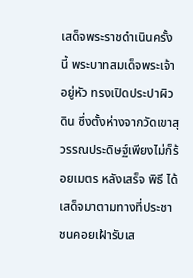เสด็จพระราชดำเนินครั้งนี้ พระบาทสมเด็จพระเจ้าอยู่หัว ทรงเปิดประปาผิวดิน ซึ่งตั้งห่างจากวัดเขาสุวรรณประดิษฐ์เพียงไม่ก็ร้อยเมตร หลังเสร็จ พิธี ได้เสด็จมาตามทางที่ประชาชนคอยเฝ้ารับเส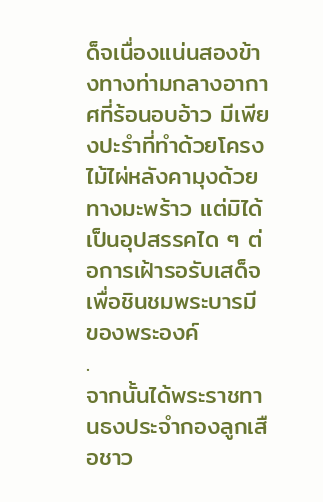ด็จเนื่องแน่นสองข้างทางท่ามกลางอากาศที่ร้อนอบอ้าว มีเพียงปะรำที่ทำด้วยโครงไม้ไผ่หลังคามุงด้วยทางมะพร้าว แต่มิได้เป็นอุปสรรคได ๆ ต่อการเฝ้ารอรับเสด็จเพื่อชินชมพระบารมี ของพระองค์
.
จากนั้นได้พระราชทานธงประจำกองลูกเสือชาว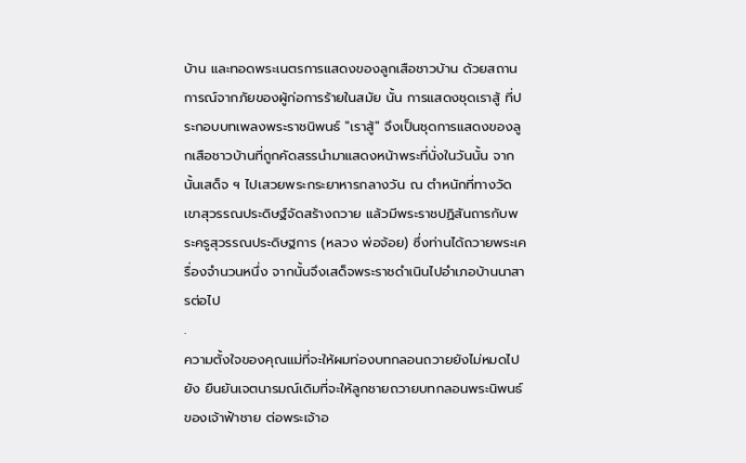บ้าน และทอดพระเนตรการแสดงของลูกเสือชาวบ้าน ด้วยสถานการณ์จากภัยของผู้ก่อการร้ายในสมัย นั้น การแสดงชุดเราสู้ ที่ประกอบบทเพลงพระราชนิพนธ์ "เราสู้" จึงเป็นชุดการแสดงของลูกเสือชาวบ้านที่ถูกคัดสรรนำมาแสดงหน้าพระที่นั่งในวันนั้น จากนั้นเสด็จ ฯ ไปเสวยพระกระยาหารกลางวัน ณ ตำหนักที่ทางวัดเขาสุวรรณประดิษฐ์จัดสร้างถวาย แล้วมีพระราชปฏิสันถารกับพระครูสุวรรณประดิษฐการ (หลวง พ่อจ้อย) ซึ่งท่านได้ถวายพระเครื่องจำนวนหนึ่ง จากนั้นจึงเสด็จพระราชดำเนินไปอำเภอบ้านนาสารต่อไป
.
ความตั้งใจของคุณแม่ที่จะให้ผมท่องบทกลอนถวายยังไม่หมดไป ยัง ยืนยันเจตนารมณ์เดิมที่จะให้ลูกชายถวายบทกลอนพระนิพนธ์ของเจ้าฟ้าชาย ต่อพระเจ้าอ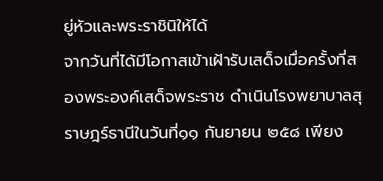ยู่หัวและพระราชินิให้ได้
จากวันที่ได้มีโอกาสเข้าเฝ้ารับเสด็จเมื่อครั้งที่สองพระองค์เสด็จพระราช ดำเนินโรงพยาบาลสุราษฎร์ธานีในวันที่๑๑ กันยายน ๒๕๘ เพียง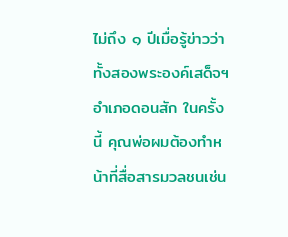ไม่ถึง ๑ ปีเมื่อรู้ข่าวว่าทั้งสองพระองค์เสด็จฯ อำเภอดอนสัก ในครั้งนี้ คุณพ่อผมต้องทำหน้าที่สื่อสารมวลชนเช่น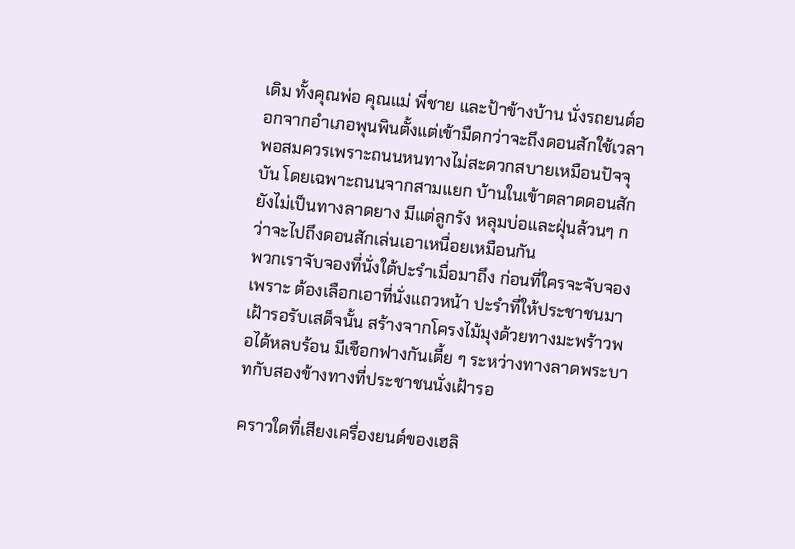เดิม ทั้งคุณพ่อ คุณแม่ พี่ชาย และป้าข้างบ้าน นั่งรถยนต์ออกจากอำเภอพุนพินตั้งแต่เข้ามืดกว่าจะถึงดอนสักใช้เวลาพอสมควรเพราะถนนหนทางไม่สะดวกสบายเหมือนปัจจุบัน โดยเฉพาะถนนจากสามแยก บ้านในเข้าตลาดดอนสักยังไม่เป็นทางลาดยาง มีแต่ลูกรัง หลุมบ่อและฝุ่นล้วนๆ กว่าจะไปถึงดอนสักเล่นเอาเหนื่อยเหมือนกัน
พวกเราจับจองที่นั่งใต้ปะรำเมื่อมาถึง ก่อนที่ใครจะจับจองเพราะ ต้องเลือกเอาที่นั่งแถวหน้า ปะรำที่ให้ประชาชนมาเฝ้ารอรับเสด็จนั้น สร้างจากโครงไม้มุงด้วยทางมะพร้าวพอได้หลบร้อน มีเชือกฟางกันเตี้ย ๆ ระหว่างทางลาดพระบาทกับสองข้างทางที่ประชาชนนั่งเฝ้ารอ

คราวใดที่เสียงเครื่องยนต์ของเฮลิ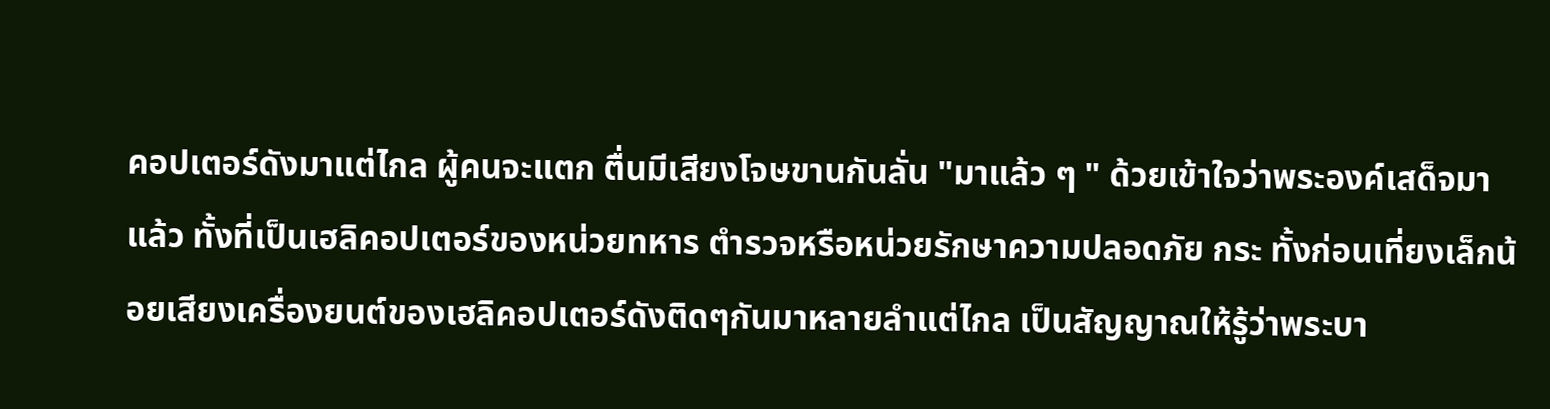คอปเตอร์ดังมาแต่ไกล ผู้คนจะแตก ตื่นมีเสียงโจษขานกันลั่น "มาแล้ว ๆ " ด้วยเข้าใจว่าพระองค์เสด็จมาแล้ว ทั้งที่เป็นเฮลิคอปเตอร์ของหน่วยทหาร ตำรวจหรือหน่วยรักษาความปลอดภัย กระ ทั้งก่อนเที่ยงเล็กน้อยเสียงเครื่องยนต์ของเฮลิคอปเตอร์ดังติดๆกันมาหลายลำแต่ไกล เป็นสัญญาณให้รู้ว่าพระบา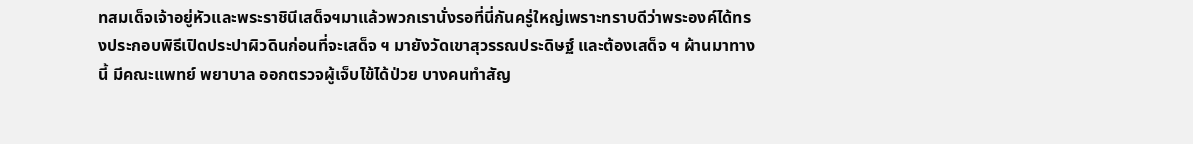ทสมเด็จเจ้าอยู่หัวและพระราชินีเสด็จฯมาแล้วพวกเรานั่งรอที่นี่กันครู่ใหญ่เพราะทราบดีว่าพระองค์ได้ทรงประกอบพิธีเปิดประปาผิวดินก่อนที่จะเสด็จ ฯ มายังวัดเขาสุวรรณประดิษฐ์ และต้องเสด็จ ฯ ผ้านมาทางนี้ มีคณะแพทย์ พยาบาล ออกตรวจผู้เจ็บไข้ได้ป่วย บางคนทำสัญ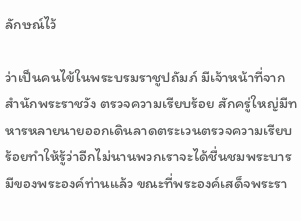ลักษณ์ไว้

ว่าเป็นคนไข้ในพระบรมราชูปถัมภ์ มีเจ้าหน้าที่จากสำนักพระราชวัง ตรวจความเรียบร้อย สักครู่ใหญ่มีทหารหลายนายออกเดินลาดตระเวนตรวจความเรียบร้อยทำให้รู้ว่าอีกไม่นานพวกเราจะได้ชื่นชมพระบารมีของพระองค์ท่านแล้ว ขณะที่พระองค์เสด็จพระรา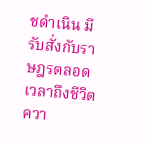ชดำเนิน มีรับสั่งกับราษฎรตลอดเวลาถึงชีวิตควา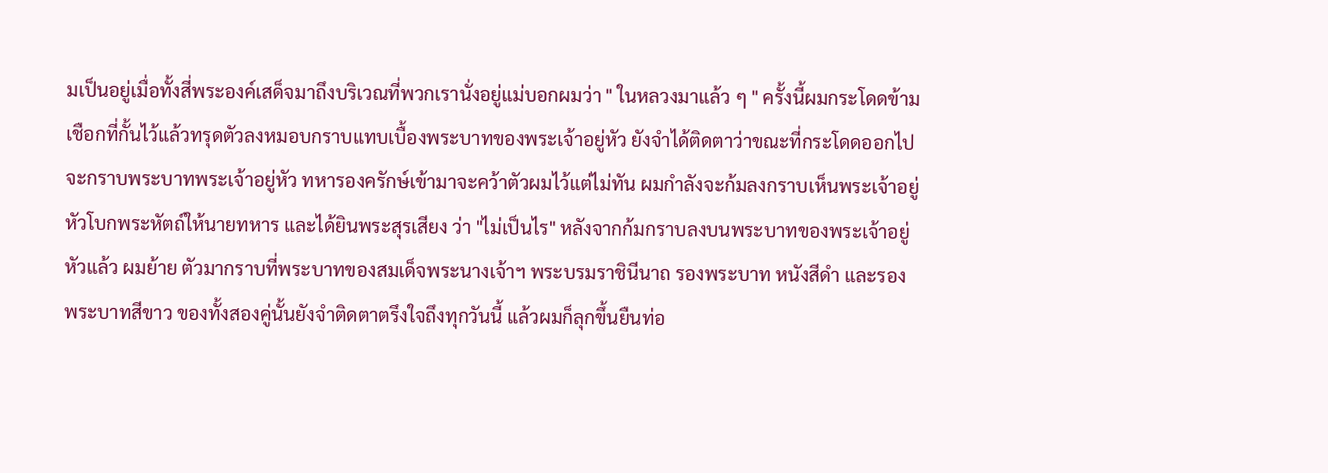มเป็นอยู่เมื่อทั้งสี่พระองค์เสด็จมาถึงบริเวณที่พวกเรานั่งอยู่แม่บอกผมว่า " ในหลวงมาแล้ว ๆ " ครั้งนี้ผมกระโดดข้ามเชือกที่กั้นไว้แล้วทรุดตัวลงหมอบกราบแทบเบื้องพระบาทของพระเจ้าอยู่หัว ยังจำได้ติดตาว่าขณะที่กระโดดออกไปจะกราบพระบาทพระเจ้าอยู่หัว ทหารองครักษ์เข้ามาจะคว้าตัวผมไว้แต่ไม่ทัน ผมกำลังจะก้มลงกราบเห็นพระเจ้าอยู่หัวโบกพระหัตถ์ให้นายทหาร และได้ยินพระสุรเสียง ว่า "ไม่เป็นไร" หลังจากก้มกราบลงบนพระบาทของพระเจ้าอยู่หัวแล้ว ผมย้าย ตัวมากราบที่พระบาทของสมเด็จพระนางเจ้าฯ พระบรมราชินีนาถ รองพระบาท หนังสีดำ และรองพระบาทสีขาว ของทั้งสองคู่นั้นยังจำติดตาตรึงใจถึงทุกวันนี้ แล้วผมก็ลุกขึ้นยืนท่อ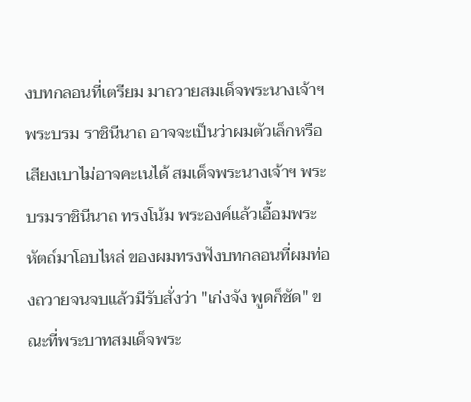งบทกลอนที่เตรียม มาถวายสมเด็จพระนางเจ้าฯ พระบรม ราชินีนาถ อาจจะเป็นว่าผมตัวเล็กหรือ เสียงเบาไม่อาจคะเนได้ สมเด็จพระนางเจ้าฯ พระบรมราชินีนาถ ทรงโน้ม พระองค์แล้วเอื้อมพระหัตถ์มาโอบไหล่ ของผมทรงฟังบทกลอนที่ผมท่องถวายจนจบแล้วมีรับสั่งว่า "เก่งจัง พูดก็ชัด" ขณะที่พระบาทสมเด็จพระ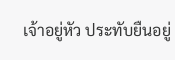เจ้าอยู่หัว ประทับยืนอยู่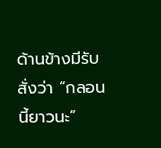ด้านข้างมีรับสั่งว่า “กลอนนี้ยาวนะ”